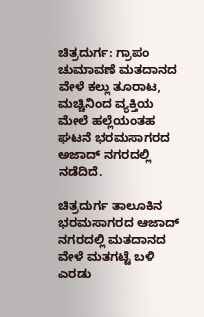ಚಿತ್ರದುರ್ಗ: ಗ್ರಾಪಂ ಚುಮಾವಣೆ ಮತದಾನದ ವೇಳೆ ಕಲ್ಲು ತೂರಾಟ, ಮಚ್ಚಿನಿಂದ ವ್ಯಕ್ತಿಯ ಮೇಲೆ ಹಲ್ಲೆಯಂತಹ ಘಟನೆ ಭರಮಸಾಗರದ ಅಜಾದ್ ನಗರದಲ್ಲಿ ನಡೆದಿದೆ.

ಚಿತ್ರದುರ್ಗ ತಾಲೂಕಿನ ಭರಮಸಾಗರದ ಆಜಾದ್ ನಗರದಲ್ಲಿ ಮತದಾನದ ವೇಳೆ ಮತಗಟ್ಟೆ ಬಳಿ ಎರಡು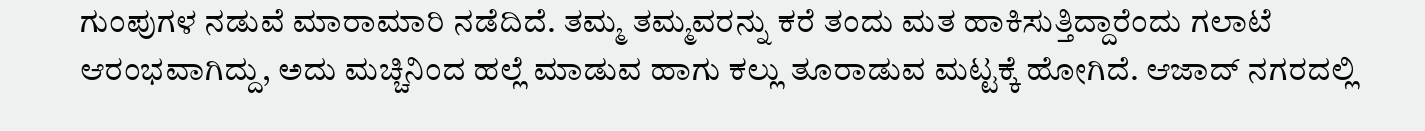ಗುಂಪುಗಳ ನಡುವೆ ಮಾರಾಮಾರಿ ನಡೆದಿದೆ. ತಮ್ಮ ತಮ್ಮವರನ್ನು ಕರೆ ತಂದು ಮತ ಹಾಕಿಸುತ್ತಿದ್ದಾರೆಂದು ಗಲಾಟೆ ಆರಂಭವಾಗಿದ್ದು, ಅದು ಮಚ್ಚಿನಿಂದ ಹಲ್ಲೆ ಮಾಡುವ ಹಾಗು ಕಲ್ಲು ತೂರಾಡುವ ಮಟ್ಟಕ್ಕೆ ಹೋಗಿದೆ. ಆಜಾದ್ ನಗರದಲ್ಲಿ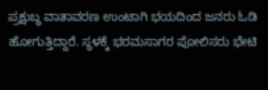ಪ್ರಕ್ಷುಬ್ಧ ವಾತಾವರಣ ಉಂಟಾಗಿ ಭಯದಿಂದ ಜನರು ಓಡಿ ಹೋಗುತ್ತಿದ್ದಾರೆ. ಸ್ಥಳಕ್ಕೆ ಭರಮಸಾಗರ ಪೋಲಿಸರು ಭೇಟಿ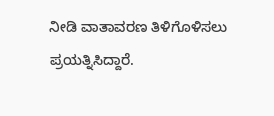ನೀಡಿ ವಾತಾವರಣ ತಿಳಿಗೊಳಿಸಲು ಪ್ರಯತ್ನಿಸಿದ್ದಾರೆ.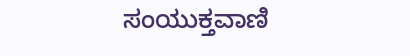ಸಂಯುಕ್ತವಾಣಿ